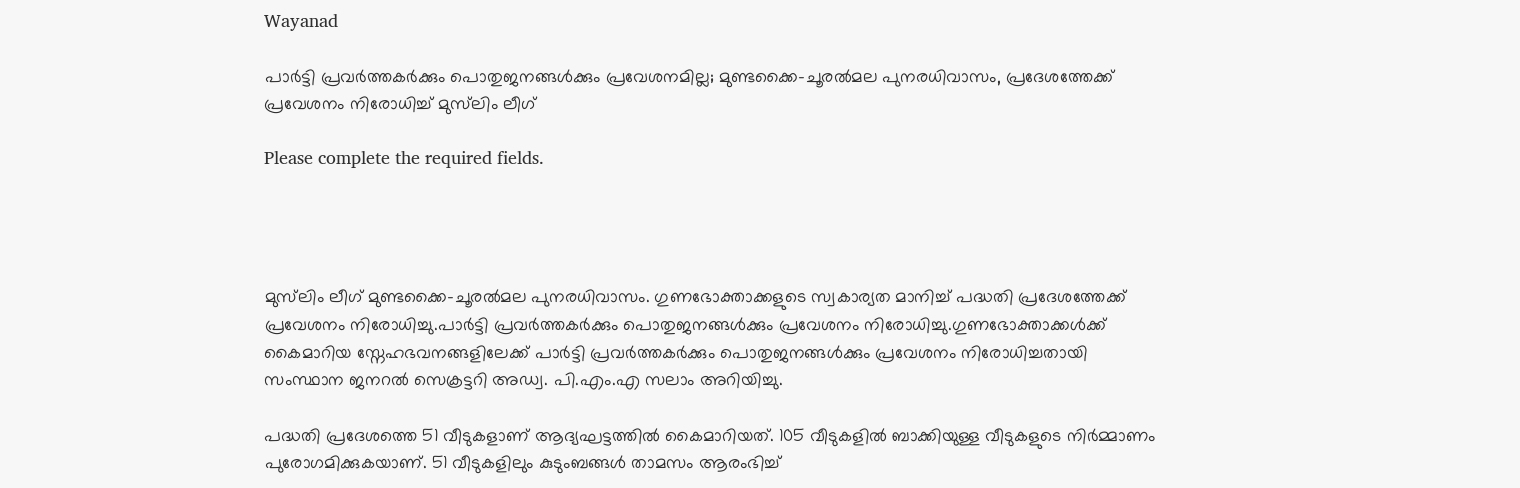Wayanad

പാർട്ടി പ്രവർത്തകർക്കും പൊതുജനങ്ങൾക്കും പ്രവേശനമില്ല; മുണ്ടക്കൈ-ചൂരൽമല പുനരധിവാസം, പ്രദേശത്തേക്ക് പ്രവേശനം നിരോധിച്ച് മുസ്‌ലിം ലീഗ്

Please complete the required fields.




മുസ്‌ലിം ലീഗ് മുണ്ടക്കൈ-ചൂരൽമല പുനരധിവാസം. ഗുണഭോക്താക്കളുടെ സ്വകാര്യത മാനിച്ച് പദ്ധതി പ്രദേശത്തേക്ക് പ്രവേശനം നിരോധിച്ചു.പാർട്ടി പ്രവർത്തകർക്കും പൊതുജനങ്ങൾക്കും പ്രവേശനം നിരോധിച്ചു.ഗുണഭോക്താക്കള്‍ക്ക് കൈമാറിയ സ്നേഹഭവനങ്ങളിലേക്ക് പാര്‍ട്ടി പ്രവര്‍ത്തകര്‍ക്കും പൊതുജനങ്ങള്‍ക്കും പ്രവേശനം നിരോധിച്ചതായി സംസ്ഥാന ജനറല്‍ സെക്രട്ടറി അഡ്വ. പി.എം.എ സലാം അറിയിച്ചു.

പദ്ധതി പ്രദേശത്തെ 51 വീടുകളാണ് ആദ്യഘട്ടത്തില്‍ കൈമാറിയത്. 105 വീടുകളില്‍ ബാക്കിയുള്ള വീടുകളുടെ നിര്‍മ്മാണം പുരോഗമിക്കുകയാണ്. 51 വീടുകളിലും കുടുംബങ്ങള്‍ താമസം ആരംഭിച്ച്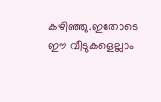കഴിഞ്ഞു.ഇതോടെ ഈ വീടുകളെല്ലാം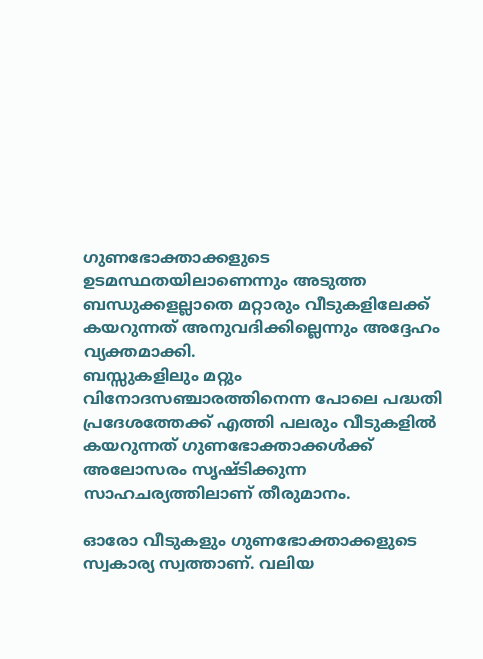ഗുണഭോക്താക്കളുടെ ഉടമസ്ഥതയിലാണെന്നും അടുത്ത ബന്ധുക്കളല്ലാതെ മറ്റാരും വീടുകളിലേക്ക് കയറുന്നത് അനുവദിക്കില്ലെന്നും അദ്ദേഹം വ്യക്തമാക്കി.
ബസ്സുകളിലും മറ്റും വിനോദസഞ്ചാരത്തിനെന്ന പോലെ പദ്ധതി പ്രദേശത്തേക്ക് എത്തി പലരും വീടുകളില്‍ കയറുന്നത് ഗുണഭോക്താക്കള്‍ക്ക് അലോസരം സൃഷ്ടിക്കുന്ന സാഹചര്യത്തിലാണ് തീരുമാനം.

ഓരോ വീടുകളും ഗുണഭോക്താക്കളുടെ സ്വകാര്യ സ്വത്താണ്. വലിയ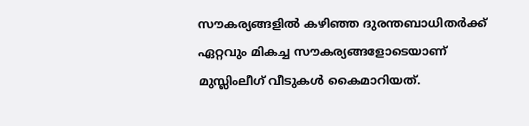സൗകര്യങ്ങളില്‍ കഴിഞ്ഞ ദുരന്തബാധിതര്‍ക്ക് ഏറ്റവും മികച്ച സൗകര്യങ്ങളോടെയാണ് മുസ്ലിംലീഗ് വീടുകള്‍ കൈമാറിയത്.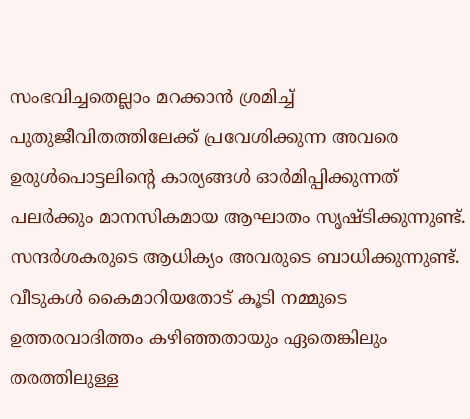സംഭവിച്ചതെല്ലാം മറക്കാന്‍ ശ്രമിച്ച് പുതുജീവിതത്തിലേക്ക് പ്രവേശിക്കുന്ന അവരെ ഉരുള്‍പൊട്ടലിന്റെ കാര്യങ്ങള്‍ ഓര്‍മിപ്പിക്കുന്നത് പലര്‍ക്കും മാനസികമായ ആഘാതം സൃഷ്ടിക്കുന്നുണ്ട്.
സന്ദര്‍ശകരുടെ ആധിക്യം അവരുടെ ബാധിക്കുന്നുണ്ട്. വീടുകള്‍ കൈമാറിയതോട് കൂടി നമ്മുടെ ഉത്തരവാദിത്തം കഴിഞ്ഞതായും ഏതെങ്കിലും തരത്തിലുള്ള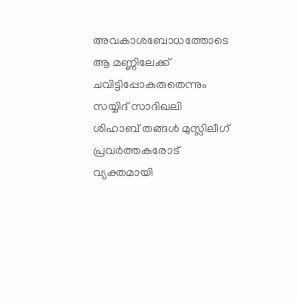അവകാശബോധത്തോടെ ആ മണ്ണിലേക്ക് ചവിട്ടിപ്പോകരുതെന്നും സയ്യിദ് സാദിഖലി ശിഹാബ് തങ്ങള്‍ മുസ്ലിലീഗ് പ്രവര്‍ത്തകരോട് വ്യക്തമായി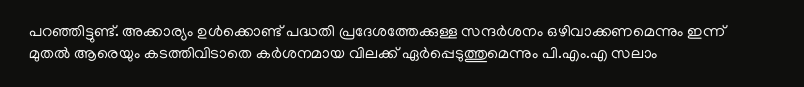പറഞ്ഞിട്ടുണ്ട്. അക്കാര്യം ഉള്‍ക്കൊണ്ട് പദ്ധതി പ്രദേശത്തേക്കുള്ള സന്ദര്‍ശനം ഒഴിവാക്കണമെന്നും ഇന്ന് മുതല്‍ ആരെയും കടത്തിവിടാതെ കര്‍ശനമായ വിലക്ക് ഏര്‍പ്പെടുത്തുമെന്നും പി.എം.എ സലാം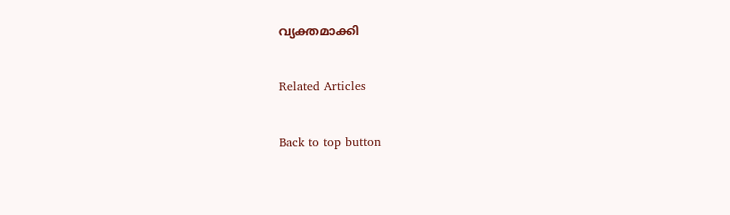വ്യക്തമാക്കി

Related Articles

Back to top button